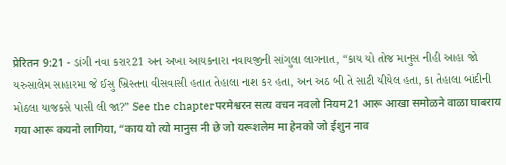प्रेरितन 9:21 - ડાંગી નવા કરાર21 અન અખા આયકનારા નવાયજીની સાંગુલા લાગનાત, “કાય યો તોજ માનુસ નીહી આહા જો યરુસાલેમ સાહારમા જે ઈસુ ખ્રિસ્તના વીસવાસી હતાત તેહાલા નાશ કર હતા, અન અઠ બી તે સાટી યીયેલ હતા, કા તેહાલા બાંદીની મોઠલા યાજકસે પાસી લી જા?” See the chapterपरमेश्वरन सत्य वचन नवलो नियम21 आरू आखा समोळने वाळा घाबराय गया आरू कयनो लागिया, “काय यो त्यो मानुस नी छे जो यरूशलेम मा हेनको जो ईशुन नाव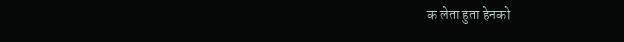क लेता हुता हेनको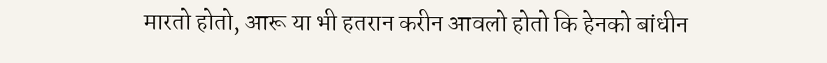मारतो होतो, आरू या भी हतरान करीन आवलो होतो कि हेनको बांधीन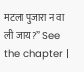मटला पुजारा न वा ली जाय?” See the chapter |